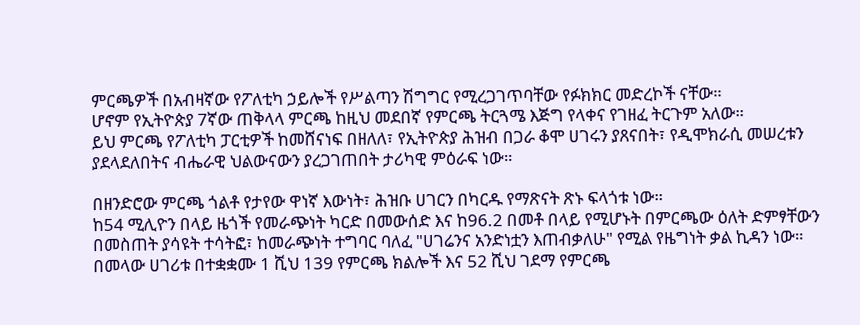ምርጫዎች በአብዛኛው የፖለቲካ ኃይሎች የሥልጣን ሽግግር የሚረጋገጥባቸው የፉክክር መድረኮች ናቸው።
ሆኖም የኢትዮጵያ 7ኛው ጠቅላላ ምርጫ ከዚህ መደበኛ የምርጫ ትርጓሜ እጅግ የላቀና የገዘፈ ትርጉም አለው።
ይህ ምርጫ የፖለቲካ ፓርቲዎች ከመሸናነፍ በዘለለ፣ የኢትዮጵያ ሕዝብ በጋራ ቆሞ ሀገሩን ያጸናበት፣ የዲሞክራሲ መሠረቱን ያደላደለበትና ብሔራዊ ህልውናውን ያረጋገጠበት ታሪካዊ ምዕራፍ ነው።

በዘንድሮው ምርጫ ጎልቶ የታየው ዋነኛ እውነት፣ ሕዝቡ ሀገርን በካርዱ የማጽናት ጽኑ ፍላጎቱ ነው።
ከ54 ሚሊዮን በላይ ዜጎች የመራጭነት ካርድ በመውሰድ እና ከ96.2 በመቶ በላይ የሚሆኑት በምርጫው ዕለት ድምፃቸውን በመስጠት ያሳዩት ተሳትፎ፣ ከመራጭነት ተግባር ባለፈ "ሀገሬንና አንድነቷን እጠብቃለሁ" የሚል የዜግነት ቃል ኪዳን ነው።
በመላው ሀገሪቱ በተቋቋሙ 1 ሺህ 139 የምርጫ ክልሎች እና 52 ሺህ ገደማ የምርጫ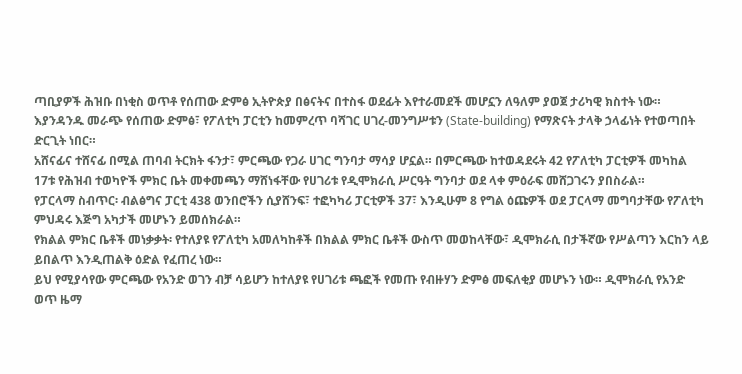ጣቢያዎች ሕዝቡ በነቂስ ወጥቶ የሰጠው ድምፅ ኢትዮጵያ በፅናትና በተስፋ ወደፊት እየተራመደች መሆኗን ለዓለም ያወጀ ታሪካዊ ክስተት ነው።
እያንዳንዱ መራጭ የሰጠው ድምፅ፣ የፖለቲካ ፓርቲን ከመምረጥ ባሻገር ሀገረ-መንግሥቱን (State-building) የማጽናት ታላቅ ኃላፊነት የተወጣበት ድርጊት ነበር።
አሸናፊና ተሸናፊ በሚል ጠባብ ትርክት ፋንታ፣ ምርጫው የጋራ ሀገር ግንባታ ማሳያ ሆኗል። በምርጫው ከተወዳደሩት 42 የፖለቲካ ፓርቲዎች መካከል 17ቱ የሕዝብ ተወካዮች ምክር ቤት መቀመጫን ማሸነፋቸው የሀገሪቱ የዲሞክራሲ ሥርዓት ግንባታ ወደ ላቀ ምዕራፍ መሸጋገሩን ያበስራል።
የፓርላማ ስብጥር፡ ብልፅግና ፓርቲ 438 ወንበሮችን ሲያሸንፍ፣ ተፎካካሪ ፓርቲዎች 37፣ እንዲሁም 8 የግል ዕጩዎች ወደ ፓርላማ መግባታቸው የፖለቲካ ምህዳሩ እጅግ አካታች መሆኑን ይመሰክራል።
የክልል ምክር ቤቶች መነቃቃት፡ የተለያዩ የፖለቲካ አመለካከቶች በክልል ምክር ቤቶች ውስጥ መወከላቸው፣ ዲሞክራሲ በታችኛው የሥልጣን እርከን ላይ ይበልጥ እንዲጠልቅ ዕድል የፈጠረ ነው።
ይህ የሚያሳየው ምርጫው የአንድ ወገን ብቻ ሳይሆን ከተለያዩ የሀገሪቱ ጫፎች የመጡ የብዙሃን ድምፅ መፍለቂያ መሆኑን ነው። ዲሞክራሲ የአንድ ወጥ ዜማ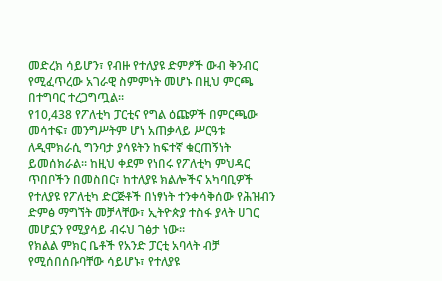መድረክ ሳይሆን፣ የብዙ የተለያዩ ድምፆች ውብ ቅንብር የሚፈጥረው አገራዊ ስምምነት መሆኑ በዚህ ምርጫ በተግባር ተረጋግጧል።
የ10,438 የፖለቲካ ፓርቲና የግል ዕጩዎች በምርጫው መሳተፍ፣ መንግሥትም ሆነ አጠቃላይ ሥርዓቱ ለዲሞክራሲ ግንባታ ያሳዩትን ከፍተኛ ቁርጠኝነት ይመሰክራል። ከዚህ ቀደም የነበሩ የፖለቲካ ምህዳር ጥበቦችን በመስበር፣ ከተለያዩ ክልሎችና አካባቢዎች የተለያዩ የፖለቲካ ድርጅቶች በነፃነት ተንቀሳቅሰው የሕዝብን ድምፅ ማግኘት መቻላቸው፣ ኢትዮጵያ ተስፋ ያላት ሀገር መሆኗን የሚያሳይ ብሩህ ገፅታ ነው።
የክልል ምክር ቤቶች የአንድ ፓርቲ አባላት ብቻ የሚሰበሰቡባቸው ሳይሆኑ፣ የተለያዩ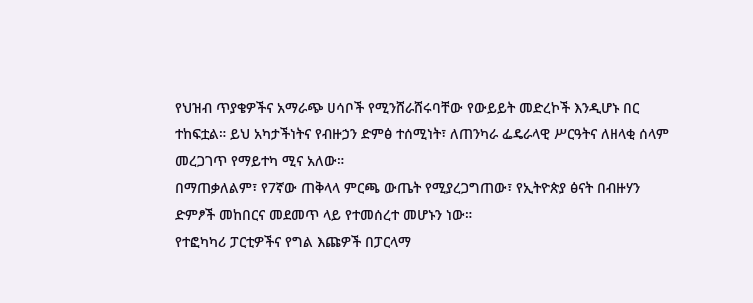የህዝብ ጥያቄዎችና አማራጭ ሀሳቦች የሚንሸራሸሩባቸው የውይይት መድረኮች እንዲሆኑ በር ተከፍቷል። ይህ አካታችነትና የብዙኃን ድምፅ ተሰሚነት፣ ለጠንካራ ፌዴራላዊ ሥርዓትና ለዘላቂ ሰላም መረጋገጥ የማይተካ ሚና አለው።
በማጠቃለልም፣ የ7ኛው ጠቅላላ ምርጫ ውጤት የሚያረጋግጠው፣ የኢትዮጵያ ፅናት በብዙሃን ድምፆች መከበርና መደመጥ ላይ የተመሰረተ መሆኑን ነው።
የተፎካካሪ ፓርቲዎችና የግል እጩዎች በፓርላማ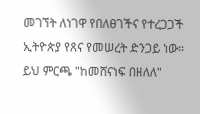መገኘት ለነገዋ የበለፀገችና የተረጋጋች ኢትዮጵያ የጸና የመሠረት ድንጋይ ነው። ይህ ምርጫ "ከመሸናነፍ በዘለለ"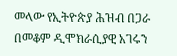መላው የኢትዮጵያ ሕዝብ በጋራ በመቆም ዲሞክራሲያዊ አገሩን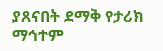ያጸናበት ደማቅ የታሪክ ማኅተም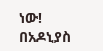ነው!
በአዶኒያስ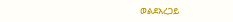ወልደአረጋይ